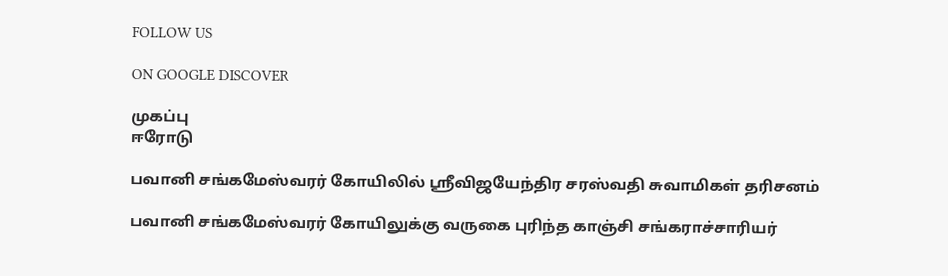FOLLOW US

ON GOOGLE DISCOVER

முகப்பு
ஈரோடு

பவானி சங்கமேஸ்வரர் கோயிலில் ஸ்ரீவிஜயேந்திர சரஸ்வதி சுவாமிகள் தரிசனம்

பவானி சங்கமேஸ்வரர் கோயிலுக்கு வருகை புரிந்த காஞ்சி சங்கராச்சாரியர்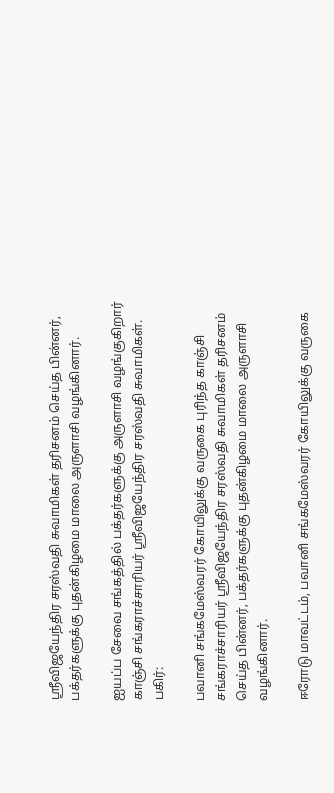ஸ்ரீவிஜயேந்திர சரஸ்வதி சுவாமிகள் தரிசனம் செய்த பின்னர், பக்தர்களுக்கு புதன்கிழமை மாலை அருளாசி வழங்கினார்.

ஐயப்ப சேவை சங்கத்தில் பக்தர்களுக்கு அருளாசி வழங்குகிறார் காஞ்சி சங்கராச்சாரியர் ஸ்ரீவிஜயேந்திர சரஸ்வதி சுவாமிகள்.
பகிர்:

பவானி சங்கமேஸ்வரர் கோயிலுக்கு வருகை புரிந்த காஞ்சி சங்கராச்சாரியர் ஸ்ரீவிஜயேந்திர சரஸ்வதி சுவாமிகள் தரிசனம் செய்த பின்னர், பக்தர்களுக்கு புதன்கிழமை மாலை அருளாசி வழங்கினார்.

ஈரோடு மாவட்டம், பவானி சங்கமேஸ்வரர் கோயிலுக்கு வருகை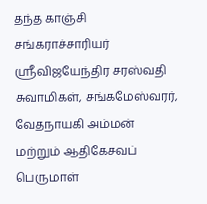தந்த காஞ்சி சங்கராச்சாரியர் ஸ்ரீவிஜயேந்திர சரஸ்வதி சுவாமிகள், சங்கமேஸ்வரர், வேதநாயகி அம்மன் மற்றும் ஆதிகேசவப் பெருமாள்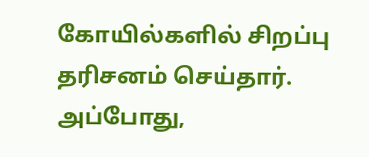கோயில்களில் சிறப்பு தரிசனம் செய்தார். அப்போது,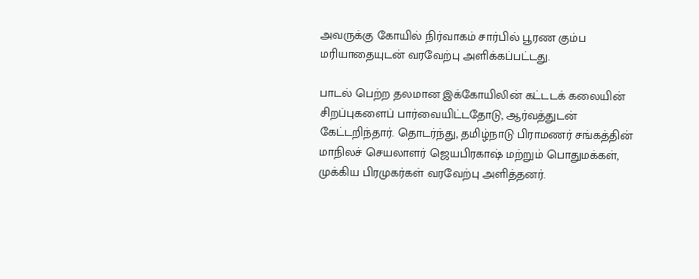அவருக்கு கோயில் நிர்வாகம் சார்பில் பூரண கும்ப மரியாதையுடன் வரவேற்பு அளிக்கப்பட்டது.

பாடல் பெற்ற தலமான இக்கோயிலின் கட்டடக் கலையின் சிறப்புகளைப் பார்வையிட்டதோடு, ஆர்வத்துடன் கேட்டறிந்தார். தொடர்ந்து, தமிழ்நாடு பிராமணர் சங்கத்தின் மாநிலச் செயலாளர் ஜெயபிரகாஷ் மற்றும் பொதுமக்கள், முக்கிய பிரமுகர்கள் வரவேற்பு அளித்தனர்.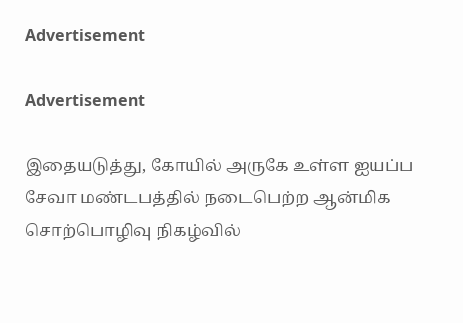Advertisement

Advertisement

இதையடுத்து, கோயில் அருகே உள்ள ஐயப்ப சேவா மண்டபத்தில் நடைபெற்ற ஆன்மிக சொற்பொழிவு நிகழ்வில்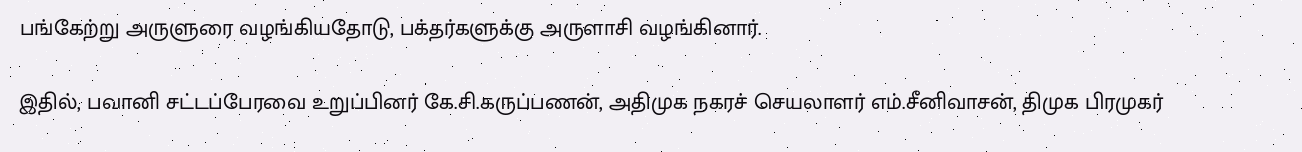பங்கேற்று அருளுரை வழங்கியதோடு, பக்தர்களுக்கு அருளாசி வழங்கினார்.

இதில், பவானி சட்டப்பேரவை உறுப்பினர் கே.சி.கருப்பணன், அதிமுக நகரச் செயலாளர் எம்.சீனிவாசன், திமுக பிரமுகர்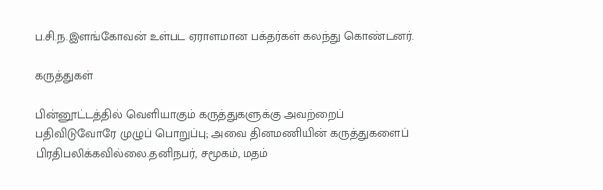ப.சி.ந.இளங்கோவன் உள்பட ஏராளமான பக்தர்கள் கலந்து கொண்டனர்.

கருத்துகள்

பின்னூட்டத்தில் வெளியாகும் கருத்துகளுக்கு அவற்றைப் பதிவிடுவோரே முழுப் பொறுப்பு; அவை தினமணியின் கருத்துகளைப் பிரதிபலிக்கவில்லை.தனிநபர், சமூகம், மதம்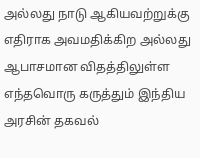அல்லது நாடு ஆகியவற்றுக்கு எதிராக அவமதிக்கிற அல்லது ஆபாசமான விதத்திலுள்ள எந்தவொரு கருத்தும் இந்திய அரசின் தகவல்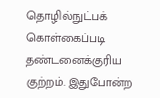தொழில்நுட்பக் கொள்கைப்படி தண்டனைக்குரிய குற்றம். இதுபோன்ற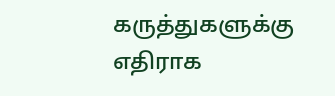கருத்துகளுக்கு எதிராக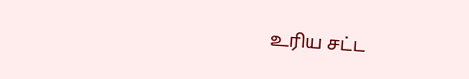உரிய சட்ட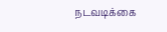நடவடிக்கை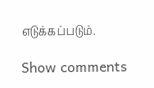எடுக்கப்படும்.

Show comments